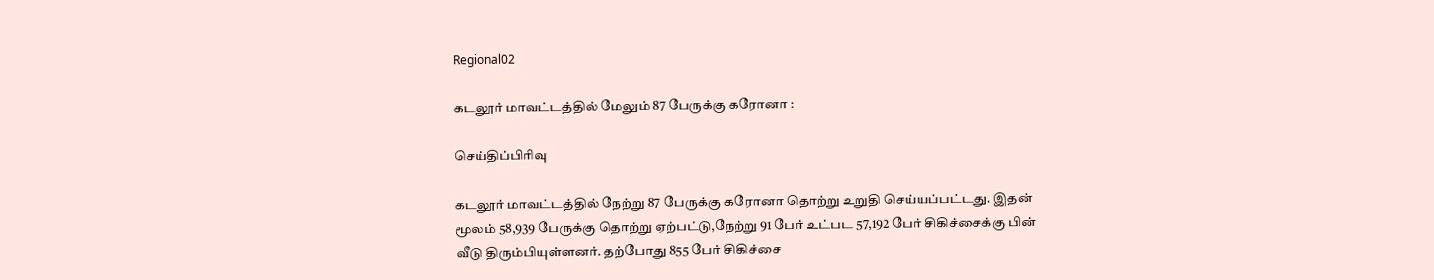Regional02

கடலூர் மாவட்டத்தில் மேலும் 87 பேருக்கு கரோனா :

செய்திப்பிரிவு

கடலூர் மாவட்டத்தில் நேற்று 87 பேருக்கு கரோனா தொற்று உறுதி செய்யப்பட்டது. இதன் மூலம் 58,939 பேருக்கு தொற்று ஏற்பட்டு,நேற்று 91 பேர் உட்பட 57,192 பேர் சிகிச்சைக்கு பின் வீடு திரும்பியுள்ளனர். தற்போது 855 பேர் சிகிச்சை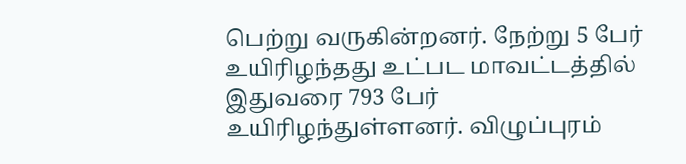பெற்று வருகின்றனர். நேற்று 5 பேர் உயிரிழந்தது உட்பட மாவட்டத்தில் இதுவரை 793 பேர் உயிரிழந்துள்ளனர். விழுப்புரம்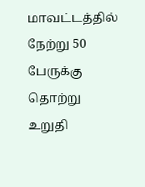மாவட்டத்தில் நேற்று 50 பேருக்கு தொற்று உறுதி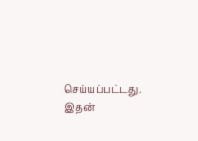செய்யப்பட்டது. இதன்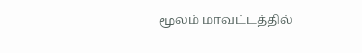மூலம் மாவட்டத்தில்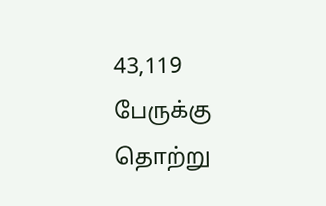43,119 பேருக்கு தொற்று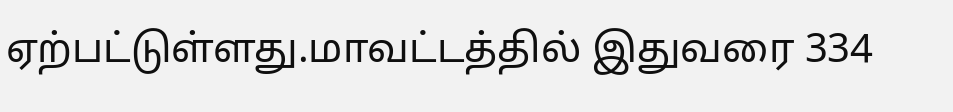ஏற்பட்டுள்ளது.மாவட்டத்தில் இதுவரை 334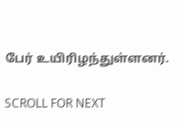பேர் உயிரிழந்துள்ளனர்.

SCROLL FOR NEXT